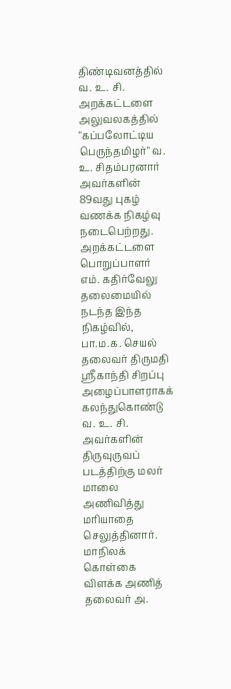திண்டிவனத்தில் வ. உ. சி. அறக்கட்டளை அலுவலகத்தில் "கப்பலோட்டிய பெருந்தமிழர்" வ. உ. சிதம்பரனார் அவர்களின் 89வது புகழ் வணக்க நிகழ்வு நடைபெற்றது. அறக்கட்டளை பொறுப்பாளர் எம். கதிர்வேலு தலைமையில் நடந்த இந்த நிகழ்வில், பா.ம.க. செயல் தலைவர் திருமதி ஸ்ரீகாந்தி சிறப்பு அழைப்பாளராகக் கலந்துகொண்டு வ. உ. சி. அவர்களின் திருவுருவப் படத்திற்கு மலர் மாலை அணிவித்து மரியாதை செலுத்தினார். மாநிலக் கொள்கை விளக்க அணித் தலைவர் அ.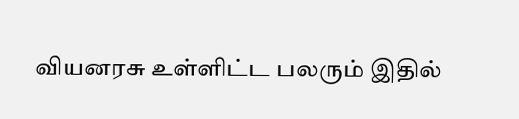வியனரசு உள்ளிட்ட பலரும் இதில்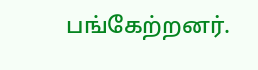பங்கேற்றனர்.